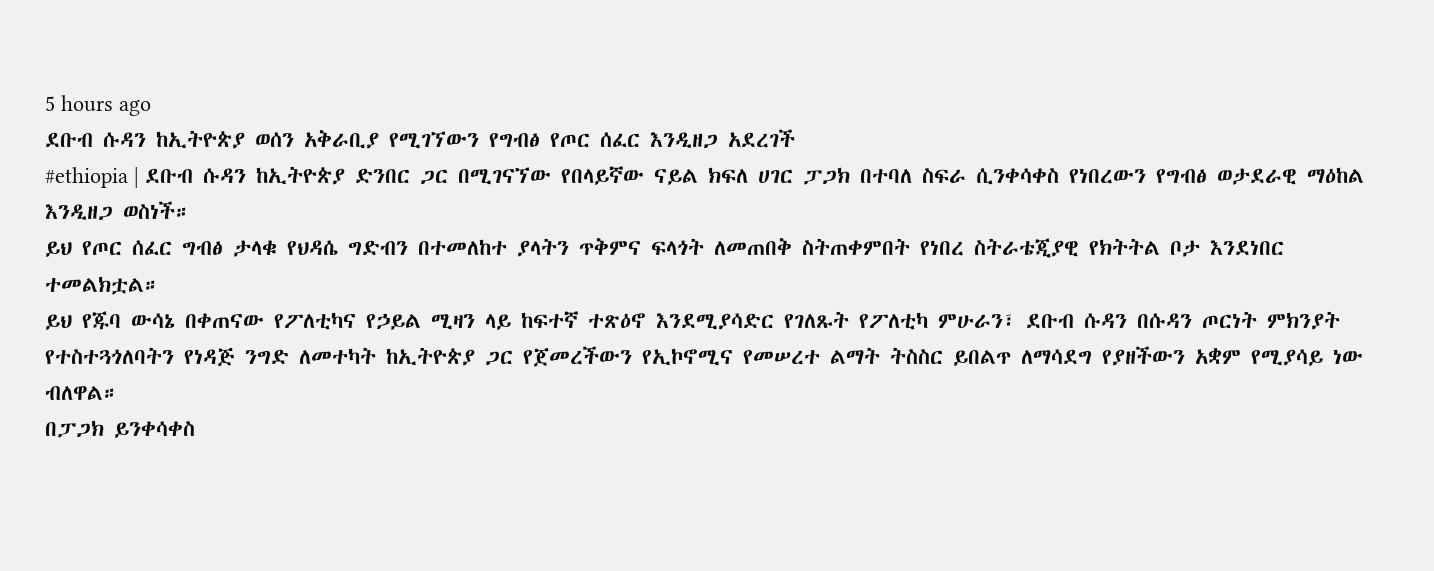5 hours ago
ደቡብ ሱዳን ከኢትዮጵያ ወሰን አቅራቢያ የሚገኘውን የግብፅ የጦር ሰፈር እንዲዘጋ አደረገች
#ethiopia | ደቡብ ሱዳን ከኢትዮጵያ ድንበር ጋር በሚገናኘው የበላይኛው ናይል ክፍለ ሀገር ፓጋክ በተባለ ስፍራ ሲንቀሳቀስ የነበረውን የግብፅ ወታደራዊ ማዕከል እንዲዘጋ ወስነች።
ይህ የጦር ሰፈር ግብፅ ታላቁ የህዳሴ ግድብን በተመለከተ ያላትን ጥቅምና ፍላጎት ለመጠበቅ ስትጠቀምበት የነበረ ስትራቴጂያዊ የክትትል ቦታ እንደነበር ተመልክቷል።
ይህ የጁባ ውሳኔ በቀጠናው የፖለቲካና የኃይል ሚዛን ላይ ከፍተኛ ተጽዕኖ እንደሚያሳድር የገለጹት የፖለቲካ ምሁራን፣ ደቡብ ሱዳን በሱዳን ጦርነት ምክንያት የተስተጓጎለባትን የነዳጅ ንግድ ለመተካት ከኢትዮጵያ ጋር የጀመረችውን የኢኮኖሚና የመሠረተ ልማት ትስስር ይበልጥ ለማሳደግ የያዘችውን አቋም የሚያሳይ ነው ብለዋል።
በፓጋክ ይንቀሳቀስ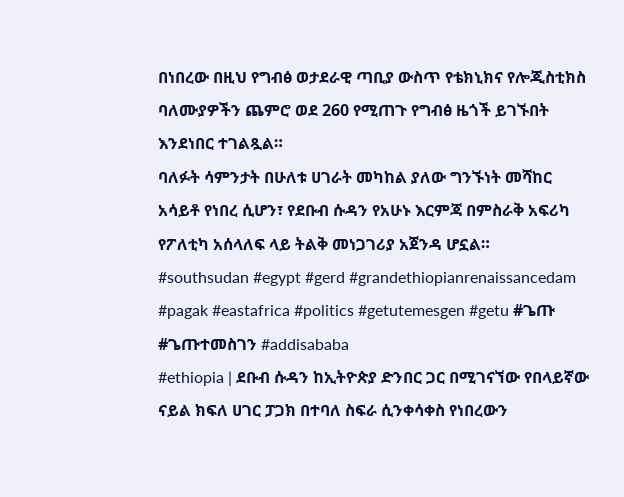በነበረው በዚህ የግብፅ ወታደራዊ ጣቢያ ውስጥ የቴክኒክና የሎጂስቲክስ ባለሙያዎችን ጨምሮ ወደ 260 የሚጠጉ የግብፅ ዜጎች ይገኙበት እንደነበር ተገልጿል።
ባለፉት ሳምንታት በሁለቱ ሀገራት መካከል ያለው ግንኙነት መሻከር አሳይቶ የነበረ ሲሆን፣ የደቡብ ሱዳን የአሁኑ እርምጃ በምስራቅ አፍሪካ የፖለቲካ አሰላለፍ ላይ ትልቅ መነጋገሪያ አጀንዳ ሆኗል።
#southsudan #egypt #gerd #grandethiopianrenaissancedam #pagak #eastafrica #politics #getutemesgen #getu #ጌጡ #ጌጡተመስገን #addisababa
#ethiopia | ደቡብ ሱዳን ከኢትዮጵያ ድንበር ጋር በሚገናኘው የበላይኛው ናይል ክፍለ ሀገር ፓጋክ በተባለ ስፍራ ሲንቀሳቀስ የነበረውን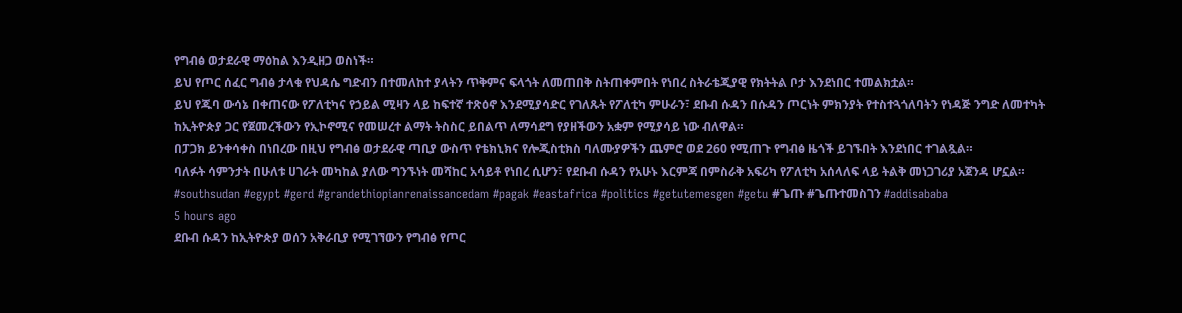የግብፅ ወታደራዊ ማዕከል እንዲዘጋ ወስነች።
ይህ የጦር ሰፈር ግብፅ ታላቁ የህዳሴ ግድብን በተመለከተ ያላትን ጥቅምና ፍላጎት ለመጠበቅ ስትጠቀምበት የነበረ ስትራቴጂያዊ የክትትል ቦታ እንደነበር ተመልክቷል።
ይህ የጁባ ውሳኔ በቀጠናው የፖለቲካና የኃይል ሚዛን ላይ ከፍተኛ ተጽዕኖ እንደሚያሳድር የገለጹት የፖለቲካ ምሁራን፣ ደቡብ ሱዳን በሱዳን ጦርነት ምክንያት የተስተጓጎለባትን የነዳጅ ንግድ ለመተካት ከኢትዮጵያ ጋር የጀመረችውን የኢኮኖሚና የመሠረተ ልማት ትስስር ይበልጥ ለማሳደግ የያዘችውን አቋም የሚያሳይ ነው ብለዋል።
በፓጋክ ይንቀሳቀስ በነበረው በዚህ የግብፅ ወታደራዊ ጣቢያ ውስጥ የቴክኒክና የሎጂስቲክስ ባለሙያዎችን ጨምሮ ወደ 260 የሚጠጉ የግብፅ ዜጎች ይገኙበት እንደነበር ተገልጿል።
ባለፉት ሳምንታት በሁለቱ ሀገራት መካከል ያለው ግንኙነት መሻከር አሳይቶ የነበረ ሲሆን፣ የደቡብ ሱዳን የአሁኑ እርምጃ በምስራቅ አፍሪካ የፖለቲካ አሰላለፍ ላይ ትልቅ መነጋገሪያ አጀንዳ ሆኗል።
#southsudan #egypt #gerd #grandethiopianrenaissancedam #pagak #eastafrica #politics #getutemesgen #getu #ጌጡ #ጌጡተመስገን #addisababa
5 hours ago
ደቡብ ሱዳን ከኢትዮጵያ ወሰን አቅራቢያ የሚገኘውን የግብፅ የጦር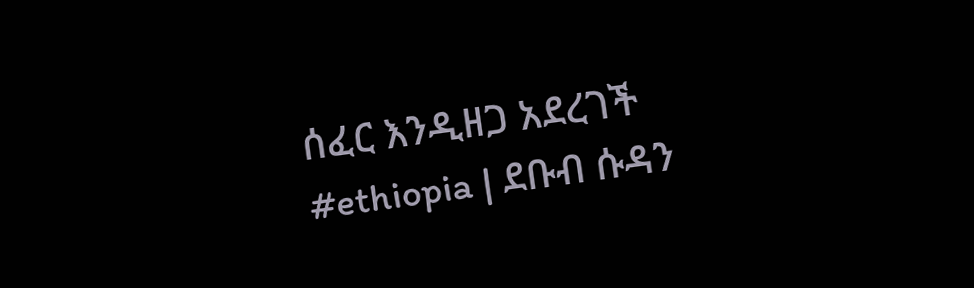ሰፈር እንዲዘጋ አደረገች
#ethiopia | ደቡብ ሱዳን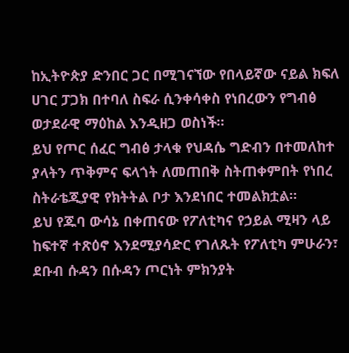ከኢትዮጵያ ድንበር ጋር በሚገናኘው የበላይኛው ናይል ክፍለ ሀገር ፓጋክ በተባለ ስፍራ ሲንቀሳቀስ የነበረውን የግብፅ ወታደራዊ ማዕከል እንዲዘጋ ወስነች።
ይህ የጦር ሰፈር ግብፅ ታላቁ የህዳሴ ግድብን በተመለከተ ያላትን ጥቅምና ፍላጎት ለመጠበቅ ስትጠቀምበት የነበረ ስትራቴጂያዊ የክትትል ቦታ እንደነበር ተመልክቷል።
ይህ የጁባ ውሳኔ በቀጠናው የፖለቲካና የኃይል ሚዛን ላይ ከፍተኛ ተጽዕኖ እንደሚያሳድር የገለጹት የፖለቲካ ምሁራን፣ ደቡብ ሱዳን በሱዳን ጦርነት ምክንያት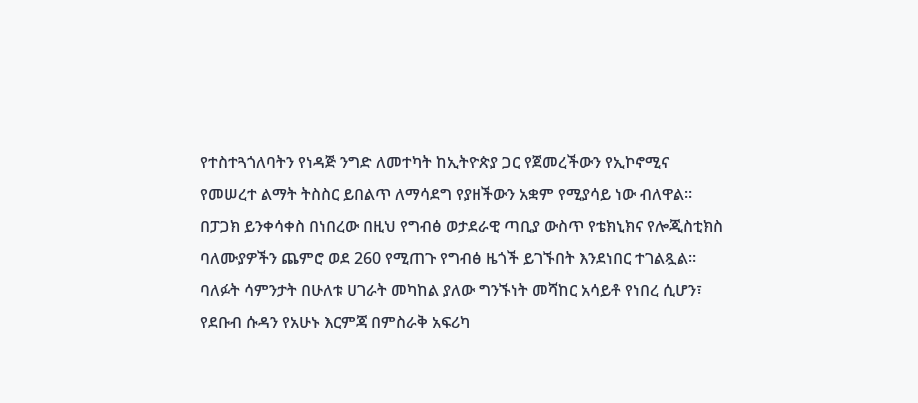የተስተጓጎለባትን የነዳጅ ንግድ ለመተካት ከኢትዮጵያ ጋር የጀመረችውን የኢኮኖሚና የመሠረተ ልማት ትስስር ይበልጥ ለማሳደግ የያዘችውን አቋም የሚያሳይ ነው ብለዋል።
በፓጋክ ይንቀሳቀስ በነበረው በዚህ የግብፅ ወታደራዊ ጣቢያ ውስጥ የቴክኒክና የሎጂስቲክስ ባለሙያዎችን ጨምሮ ወደ 260 የሚጠጉ የግብፅ ዜጎች ይገኙበት እንደነበር ተገልጿል።
ባለፉት ሳምንታት በሁለቱ ሀገራት መካከል ያለው ግንኙነት መሻከር አሳይቶ የነበረ ሲሆን፣ የደቡብ ሱዳን የአሁኑ እርምጃ በምስራቅ አፍሪካ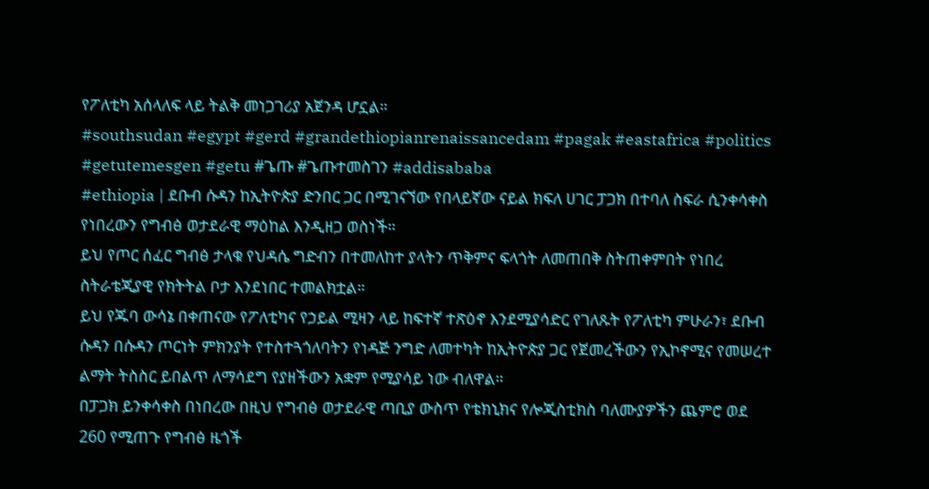የፖለቲካ አሰላለፍ ላይ ትልቅ መነጋገሪያ አጀንዳ ሆኗል።
#southsudan #egypt #gerd #grandethiopianrenaissancedam #pagak #eastafrica #politics #getutemesgen #getu #ጌጡ #ጌጡተመስገን #addisababa
#ethiopia | ደቡብ ሱዳን ከኢትዮጵያ ድንበር ጋር በሚገናኘው የበላይኛው ናይል ክፍለ ሀገር ፓጋክ በተባለ ስፍራ ሲንቀሳቀስ የነበረውን የግብፅ ወታደራዊ ማዕከል እንዲዘጋ ወስነች።
ይህ የጦር ሰፈር ግብፅ ታላቁ የህዳሴ ግድብን በተመለከተ ያላትን ጥቅምና ፍላጎት ለመጠበቅ ስትጠቀምበት የነበረ ስትራቴጂያዊ የክትትል ቦታ እንደነበር ተመልክቷል።
ይህ የጁባ ውሳኔ በቀጠናው የፖለቲካና የኃይል ሚዛን ላይ ከፍተኛ ተጽዕኖ እንደሚያሳድር የገለጹት የፖለቲካ ምሁራን፣ ደቡብ ሱዳን በሱዳን ጦርነት ምክንያት የተስተጓጎለባትን የነዳጅ ንግድ ለመተካት ከኢትዮጵያ ጋር የጀመረችውን የኢኮኖሚና የመሠረተ ልማት ትስስር ይበልጥ ለማሳደግ የያዘችውን አቋም የሚያሳይ ነው ብለዋል።
በፓጋክ ይንቀሳቀስ በነበረው በዚህ የግብፅ ወታደራዊ ጣቢያ ውስጥ የቴክኒክና የሎጂስቲክስ ባለሙያዎችን ጨምሮ ወደ 260 የሚጠጉ የግብፅ ዜጎች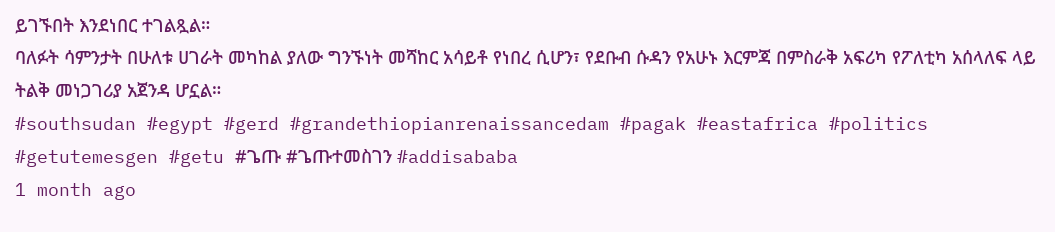ይገኙበት እንደነበር ተገልጿል።
ባለፉት ሳምንታት በሁለቱ ሀገራት መካከል ያለው ግንኙነት መሻከር አሳይቶ የነበረ ሲሆን፣ የደቡብ ሱዳን የአሁኑ እርምጃ በምስራቅ አፍሪካ የፖለቲካ አሰላለፍ ላይ ትልቅ መነጋገሪያ አጀንዳ ሆኗል።
#southsudan #egypt #gerd #grandethiopianrenaissancedam #pagak #eastafrica #politics #getutemesgen #getu #ጌጡ #ጌጡተመስገን #addisababa
1 month ago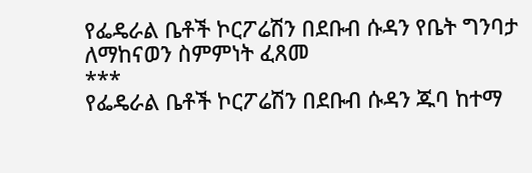የፌዴራል ቤቶች ኮርፖሬሽን በደቡብ ሱዳን የቤት ግንባታ ለማከናወን ስምምነት ፈጸመ
***
የፌዴራል ቤቶች ኮርፖሬሽን በደቡብ ሱዳን ጁባ ከተማ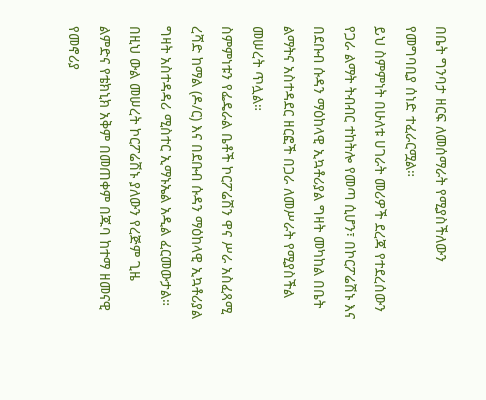በቤት ግንባታ ዘርፍ ለመሰማራት የሚያስችለውን የመግባቢያ ሰነድ ተፈራርሟል።
ይህ ስምምነት በሁለቱ ሀገራት መሪዎች ደረጃ የተደረሰውን የጋራ ልማት ትብብር ተከትሎ የመጣ ሲሆን፣ በኮርፖሬሽኑ እና በደቡብ ሱዳን ማዕከላዊ ኢኳቶሪያል ግዛት መካከል በቤት ልማትና አስተዳደር ዘርፎች በጋራ ለመሥራት የሚያስችል መሠረት ጥሏል።
ስምምነቱን የፌዴራል ቤቶች ኮርፖሬሽን ዋና ሥራ አስፈጻሚ ረሻድ ከማል (ዶ/ር) እና በደቡብ ሱዳን ማዕከላዊ ኢኳቶሪያል ግዛት አስተዳዳሪ ሚስተር ኢማኑኤል አዲል ፈርመውታል።
በዚህ ውል መሠረት ኮርፖሬሽኑ ያለውን የረጅም ጊዜ ልምድና የቴክኒክ አቅም በመጠቀም በጁባ ከተማ ዘመናዊ የመኖሪያ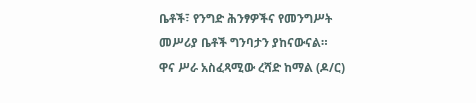ቤቶች፣ የንግድ ሕንፃዎችና የመንግሥት መሥሪያ ቤቶች ግንባታን ያከናውናል።
ዋና ሥራ አስፈጻሚው ረሻድ ከማል (ዶ/ር)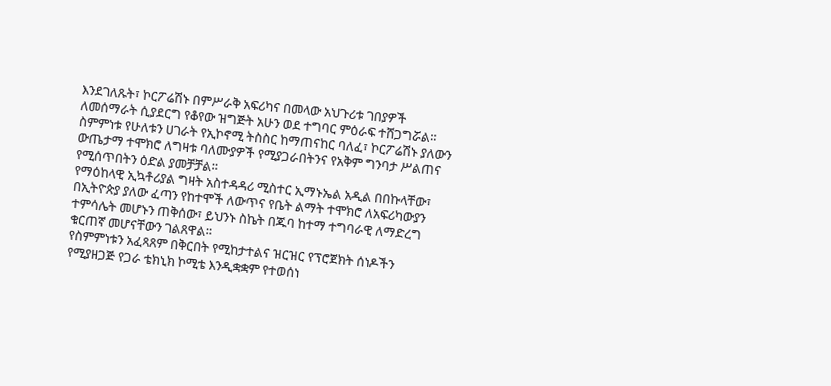እንደገለጹት፣ ኮርፖሬሽኑ በምሥራቅ አፍሪካና በመላው አህጉሪቱ ገበያዎች ለመሰማራት ሲያደርግ የቆየው ዝግጅት አሁን ወደ ተግባር ምዕራፍ ተሸጋግሯል።
ስምምነቱ የሁለቱን ሀገራት የኢኮኖሚ ትስስር ከማጠናከር ባለፈ፣ ኮርፖሬሽኑ ያለውን ውጤታማ ተሞክሮ ለግዛቱ ባለሙያዎች የሚያጋራበትንና የአቅም ግንባታ ሥልጠና የሚሰጥበትን ዕድል ያመቻቻል።
የማዕከላዊ ኢኳቶሪያል ግዛት አስተዳዳሪ ሚስተር ኢማኑኤል አዲል በበኩላቸው፣ በኢትዮጵያ ያለው ፈጣን የከተሞች ለውጥና የቤት ልማት ተሞክሮ ለአፍሪካውያን ተምሳሌት መሆኑን ጠቅሰው፣ ይህንኑ ስኬት በጁባ ከተማ ተግባራዊ ለማድረግ ቁርጠኛ መሆናቸውን ገልጸዋል።
የስምምነቱን አፈጻጸም በቅርበት የሚከታተልና ዝርዝር የፕሮጀክት ሰነዶችን የሚያዘጋጅ የጋራ ቴክኒክ ኮሚቴ እንዲቋቋም የተወሰነ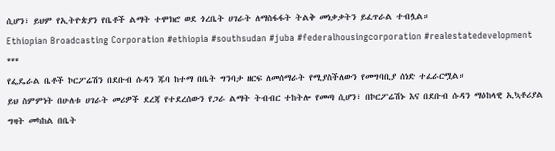ሲሆን፣ ይህም የኢትዮጵያን የቤቶች ልማት ተሞክሮ ወደ ጎረቤት ሀገራት ለማስፋፋት ትልቅ መነቃቃትን ይፈጥራል ተብሏል።
Ethiopian Broadcasting Corporation #ethiopia #southsudan #juba #federalhousingcorporation #realestatedevelopment
***
የፌዴራል ቤቶች ኮርፖሬሽን በደቡብ ሱዳን ጁባ ከተማ በቤት ግንባታ ዘርፍ ለመሰማራት የሚያስችለውን የመግባቢያ ሰነድ ተፈራርሟል።
ይህ ስምምነት በሁለቱ ሀገራት መሪዎች ደረጃ የተደረሰውን የጋራ ልማት ትብብር ተከትሎ የመጣ ሲሆን፣ በኮርፖሬሽኑ እና በደቡብ ሱዳን ማዕከላዊ ኢኳቶሪያል ግዛት መካከል በቤት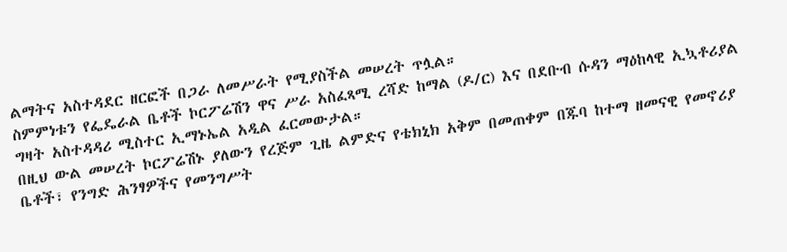ልማትና አስተዳደር ዘርፎች በጋራ ለመሥራት የሚያስችል መሠረት ጥሏል።
ስምምነቱን የፌዴራል ቤቶች ኮርፖሬሽን ዋና ሥራ አስፈጻሚ ረሻድ ከማል (ዶ/ር) እና በደቡብ ሱዳን ማዕከላዊ ኢኳቶሪያል ግዛት አስተዳዳሪ ሚስተር ኢማኑኤል አዲል ፈርመውታል።
በዚህ ውል መሠረት ኮርፖሬሽኑ ያለውን የረጅም ጊዜ ልምድና የቴክኒክ አቅም በመጠቀም በጁባ ከተማ ዘመናዊ የመኖሪያ ቤቶች፣ የንግድ ሕንፃዎችና የመንግሥት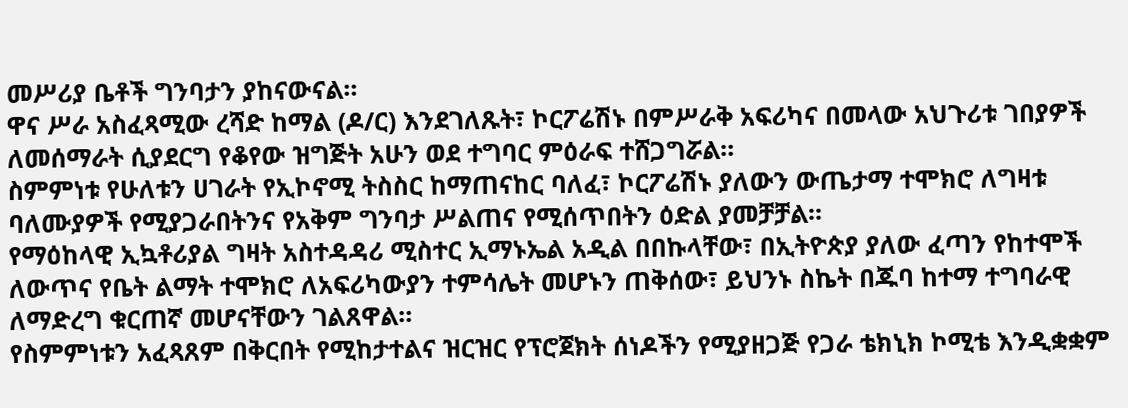መሥሪያ ቤቶች ግንባታን ያከናውናል።
ዋና ሥራ አስፈጻሚው ረሻድ ከማል (ዶ/ር) እንደገለጹት፣ ኮርፖሬሽኑ በምሥራቅ አፍሪካና በመላው አህጉሪቱ ገበያዎች ለመሰማራት ሲያደርግ የቆየው ዝግጅት አሁን ወደ ተግባር ምዕራፍ ተሸጋግሯል።
ስምምነቱ የሁለቱን ሀገራት የኢኮኖሚ ትስስር ከማጠናከር ባለፈ፣ ኮርፖሬሽኑ ያለውን ውጤታማ ተሞክሮ ለግዛቱ ባለሙያዎች የሚያጋራበትንና የአቅም ግንባታ ሥልጠና የሚሰጥበትን ዕድል ያመቻቻል።
የማዕከላዊ ኢኳቶሪያል ግዛት አስተዳዳሪ ሚስተር ኢማኑኤል አዲል በበኩላቸው፣ በኢትዮጵያ ያለው ፈጣን የከተሞች ለውጥና የቤት ልማት ተሞክሮ ለአፍሪካውያን ተምሳሌት መሆኑን ጠቅሰው፣ ይህንኑ ስኬት በጁባ ከተማ ተግባራዊ ለማድረግ ቁርጠኛ መሆናቸውን ገልጸዋል።
የስምምነቱን አፈጻጸም በቅርበት የሚከታተልና ዝርዝር የፕሮጀክት ሰነዶችን የሚያዘጋጅ የጋራ ቴክኒክ ኮሚቴ እንዲቋቋም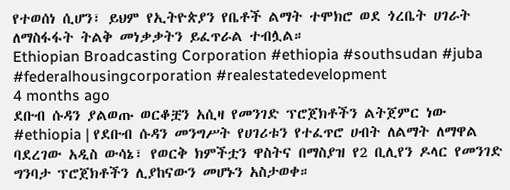የተወሰነ ሲሆን፣ ይህም የኢትዮጵያን የቤቶች ልማት ተሞክሮ ወደ ጎረቤት ሀገራት ለማስፋፋት ትልቅ መነቃቃትን ይፈጥራል ተብሏል።
Ethiopian Broadcasting Corporation #ethiopia #southsudan #juba #federalhousingcorporation #realestatedevelopment
4 months ago
ደቡብ ሱዳን ያልወጡ ወርቆቿን አሲዛ የመንገድ ፕሮጀክቶችን ልትጀምር ነው
#ethiopia | የደቡብ ሱዳን መንግሥት የሀገሪቱን የተፈጥሮ ሀብት ለልማት ለማዋል ባደረገው አዲስ ውሳኔ፣ የወርቅ ክምችቷን ዋስትና በማስያዝ የ2 ቢሊየን ዶላር የመንገድ ግንባታ ፕሮጀክቶችን ሊያከናውን መሆኑን አስታወቀ።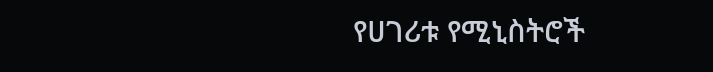የሀገሪቱ የሚኒስትሮች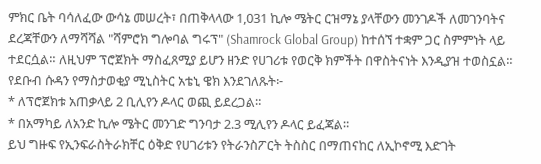ምክር ቤት ባሳለፈው ውሳኔ መሠረት፣ በጠቅላላው 1,031 ኪሎ ሜትር ርዝማኔ ያላቸውን መንገዶች ለመገንባትና ደረጃቸውን ለማሻሻል "ሻምሮክ ግሎባል ግሩፕ" (Shamrock Global Group) ከተሰኘ ተቋም ጋር ስምምነት ላይ ተደርሷል። ለዚህም ፕሮጀክት ማስፈጸሚያ ይሆን ዘንድ የሀገሪቱ የወርቅ ክምችት በዋስትናነት እንዲያዝ ተወስኗል።
የደቡብ ሱዳን የማስታወቂያ ሚኒስትር አቴኒ ዌክ እንደገለጹት፦
* ለፕሮጀክቱ አጠቃላይ 2 ቢሊየን ዶላር ወጪ ይደረጋል።
* በአማካይ ለአንድ ኪሎ ሜትር መንገድ ግንባታ 2.3 ሚሊየን ዶላር ይፈጃል።
ይህ ግዙፍ የኢንፍራስትራክቸር ዕቅድ የሀገሪቱን የትራንስፖርት ትስስር በማጠናከር ለኢኮኖሚ እድገት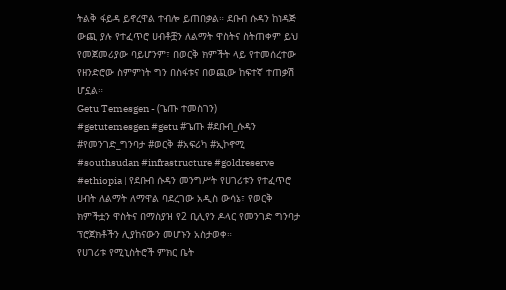ትልቅ ፋይዳ ይኖረዋል ተብሎ ይጠበቃል። ደቡብ ሱዳን ከነዳጅ ውጪ ያሉ የተፈጥሮ ሀብቶቿን ለልማት ዋስትና ስትጠቀም ይህ የመጀመሪያው ባይሆንም፣ በወርቅ ክምችት ላይ የተመሰረተው የዘንድሮው ስምምነት ግን በስፋቱና በወጪው ከፍተኛ ተጠቃሽ ሆኗል።
Getu Temesgen - (ጌጡ ተመስገን)
#getutemesgen #getu #ጌጡ #ደቡብ_ሱዳን #የመንገድ_ግንባታ #ወርቅ #አፍሪካ #ኢኮኖሚ #southsudan #infrastructure #goldreserve
#ethiopia | የደቡብ ሱዳን መንግሥት የሀገሪቱን የተፈጥሮ ሀብት ለልማት ለማዋል ባደረገው አዲስ ውሳኔ፣ የወርቅ ክምችቷን ዋስትና በማስያዝ የ2 ቢሊየን ዶላር የመንገድ ግንባታ ፕሮጀክቶችን ሊያከናውን መሆኑን አስታወቀ።
የሀገሪቱ የሚኒስትሮች ምክር ቤት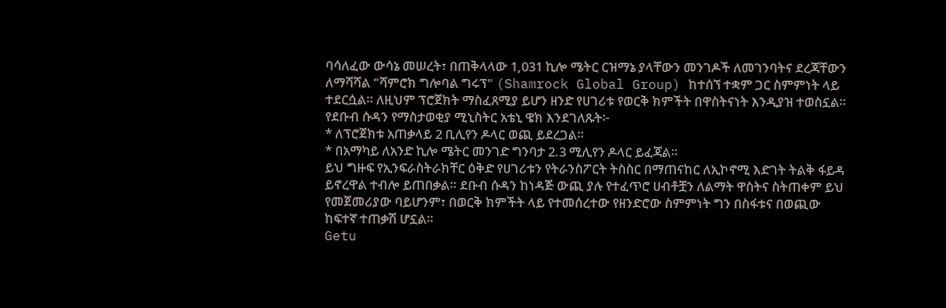ባሳለፈው ውሳኔ መሠረት፣ በጠቅላላው 1,031 ኪሎ ሜትር ርዝማኔ ያላቸውን መንገዶች ለመገንባትና ደረጃቸውን ለማሻሻል "ሻምሮክ ግሎባል ግሩፕ" (Shamrock Global Group) ከተሰኘ ተቋም ጋር ስምምነት ላይ ተደርሷል። ለዚህም ፕሮጀክት ማስፈጸሚያ ይሆን ዘንድ የሀገሪቱ የወርቅ ክምችት በዋስትናነት እንዲያዝ ተወስኗል።
የደቡብ ሱዳን የማስታወቂያ ሚኒስትር አቴኒ ዌክ እንደገለጹት፦
* ለፕሮጀክቱ አጠቃላይ 2 ቢሊየን ዶላር ወጪ ይደረጋል።
* በአማካይ ለአንድ ኪሎ ሜትር መንገድ ግንባታ 2.3 ሚሊየን ዶላር ይፈጃል።
ይህ ግዙፍ የኢንፍራስትራክቸር ዕቅድ የሀገሪቱን የትራንስፖርት ትስስር በማጠናከር ለኢኮኖሚ እድገት ትልቅ ፋይዳ ይኖረዋል ተብሎ ይጠበቃል። ደቡብ ሱዳን ከነዳጅ ውጪ ያሉ የተፈጥሮ ሀብቶቿን ለልማት ዋስትና ስትጠቀም ይህ የመጀመሪያው ባይሆንም፣ በወርቅ ክምችት ላይ የተመሰረተው የዘንድሮው ስምምነት ግን በስፋቱና በወጪው ከፍተኛ ተጠቃሽ ሆኗል።
Getu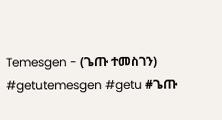Temesgen - (ጌጡ ተመስገን)
#getutemesgen #getu #ጌጡ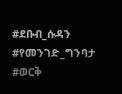#ደቡብ_ሱዳን #የመንገድ_ግንባታ #ወርቅ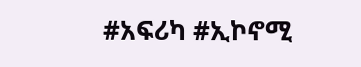#አፍሪካ #ኢኮኖሚ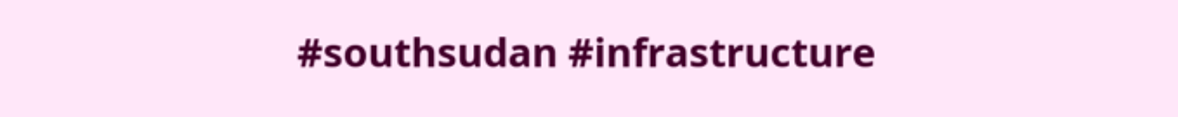#southsudan #infrastructure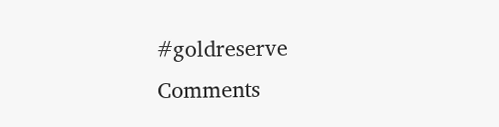#goldreserve
Comments